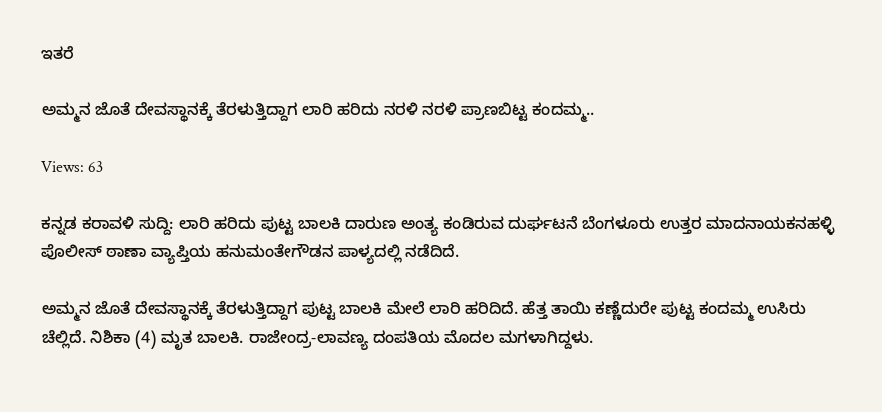ಇತರೆ

ಅಮ್ಮನ ಜೊತೆ ದೇವಸ್ಥಾನಕ್ಕೆ ತೆರಳುತ್ತಿದ್ದಾಗ ಲಾರಿ ಹರಿದು ನರಳಿ ನರಳಿ ಪ್ರಾಣಬಿಟ್ಟ ಕಂದಮ್ಮ..

Views: 63

ಕನ್ನಡ ಕರಾವಳಿ ಸುದ್ದಿ: ಲಾರಿ ಹರಿದು ಪುಟ್ಟ ಬಾಲಕಿ ದಾರುಣ ಅಂತ್ಯ ಕಂಡಿರುವ ದುರ್ಘಟನೆ ಬೆಂಗಳೂರು ಉತ್ತರ ಮಾದನಾಯಕನಹಳ್ಳಿ ಪೊಲೀಸ್ ಠಾಣಾ ವ್ಯಾಪ್ತಿಯ ಹನುಮಂತೇಗೌಡನ ಪಾಳ್ಯದಲ್ಲಿ ನಡೆದಿದೆ.

ಅಮ್ಮನ ಜೊತೆ ದೇವಸ್ಥಾನಕ್ಕೆ ತೆರಳುತ್ತಿದ್ದಾಗ ಪುಟ್ಟ ಬಾಲಕಿ ಮೇಲೆ ಲಾರಿ ಹರಿದಿದೆ. ಹೆತ್ತ ತಾಯಿ ಕಣ್ಣೆದುರೇ ಪುಟ್ಟ ಕಂದಮ್ಮ ಉಸಿರು ಚೆಲ್ಲಿದೆ. ನಿಶಿಕಾ (4) ಮೃತ ಬಾಲಕಿ. ರಾಜೇಂದ್ರ-ಲಾವಣ್ಯ ದಂಪತಿಯ ಮೊದಲ ಮಗಳಾಗಿದ್ದಳು.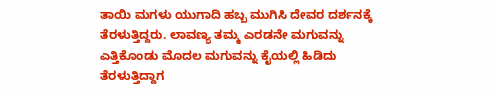ತಾಯಿ ಮಗಳು ಯುಗಾದಿ ಹಬ್ಬ ಮುಗಿಸಿ ದೇವರ ದರ್ಶನಕ್ಕೆ ತೆರಳುತ್ತಿದ್ದರು. ಲಾವಣ್ಯ ತಮ್ಮ ಎರಡನೇ ಮಗುವನ್ನು ಎತ್ತಿಕೊಂಡು ಮೊದಲ ಮಗುವನ್ನು ಕೈಯಲ್ಲಿ ಹಿಡಿದು ತೆರಳುತ್ತಿದ್ದಾಗ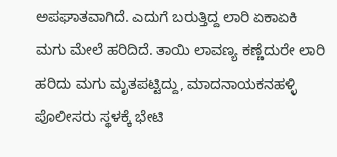ಅಪಘಾತವಾಗಿದೆ. ಎದುಗೆ ಬರುತ್ತಿದ್ದ ಲಾರಿ ಏಕಾಏಕಿ ಮಗು ಮೇಲೆ ಹರಿದಿದೆ. ತಾಯಿ ಲಾವಣ್ಯ ಕಣ್ಣೆದುರೇ ಲಾರಿ ಹರಿದು ಮಗು ಮೃತಪಟ್ಟಿದ್ದು, ಮಾದನಾಯಕನಹಳ್ಳಿ ಪೊಲೀಸರು ಸ್ಥಳಕ್ಕೆ ಭೇಟಿ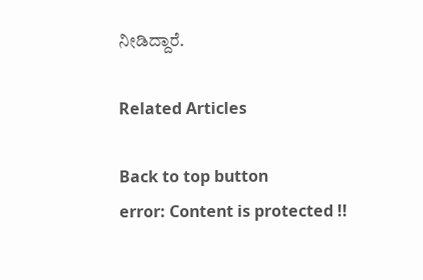ನೀಡಿದ್ದಾರೆ.

Related Articles

Back to top button
error: Content is protected !!